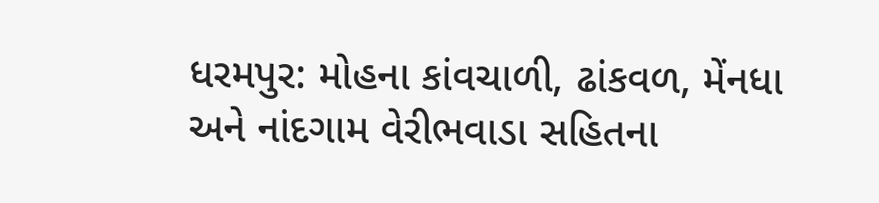ધરમપુર: મોહના કાંવચાળી, ઢાંકવળ, મેંનધા અને નાંદગામ વેરીભવાડા સહિતના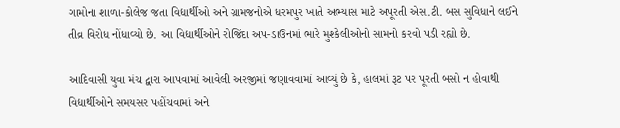ગામોના શાળા-કોલેજ જતા વિદ્યાર્થીઓ અને ગ્રામજનોએ ધરમપુર ખાતે અભ્યાસ માટે અપૂરતી એસ.ટી. બસ સુવિધાને લઈને તીવ્ર વિરોધ નોંધાવ્યો છે. આ વિદ્યાર્થીઓને રોજિંદા અપ-ડાઉનમાં ભારે મુશ્કેલીઓનો સામનો કરવો પડી રહ્યો છે.

આદિવાસી યુવા મંચ દ્વારા આપવામાં આવેલી અરજીમાં જણાવવામાં આવ્યું છે કે, હાલમાં રૂટ પર પૂરતી બસો ન હોવાથી વિદ્યાર્થીઓને સમયસર પહોંચવામાં અને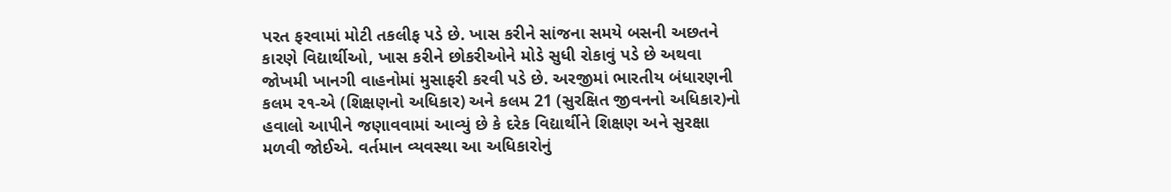પરત ફરવામાં મોટી તકલીફ પડે છે. ખાસ કરીને સાંજના સમયે બસની અછતને કારણે વિદ્યાર્થીઓ, ખાસ કરીને છોકરીઓને મોડે સુધી રોકાવું પડે છે અથવા જોખમી ખાનગી વાહનોમાં મુસાફરી કરવી પડે છે. અરજીમાં ભારતીય બંધારણની કલમ ૨૧-એ (શિક્ષણનો અધિકાર) અને કલમ 21 (સુરક્ષિત જીવનનો અધિકાર)નો હવાલો આપીને જણાવવામાં આવ્યું છે કે દરેક વિદ્યાર્થીને શિક્ષણ અને સુરક્ષા મળવી જોઈએ. વર્તમાન વ્યવસ્થા આ અધિકારોનું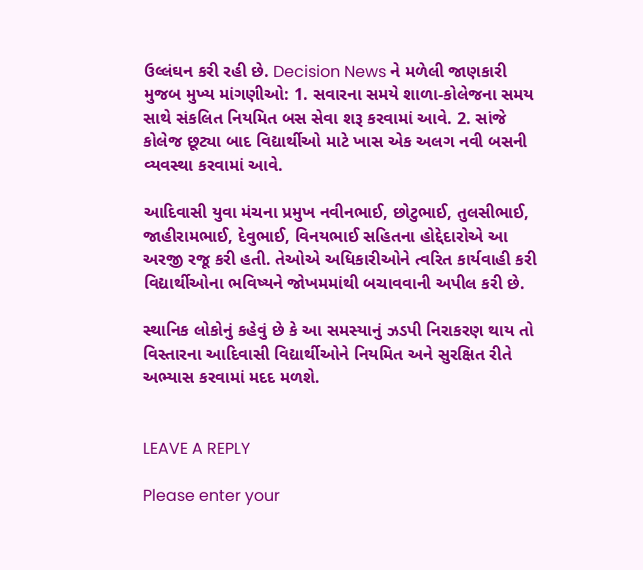ઉલ્લંઘન કરી રહી છે. Decision News ને મળેલી જાણકારી મુજબ મુખ્ય માંગણીઓ: 1. સવારના સમયે શાળા-કોલેજના સમય સાથે સંકલિત નિયમિત બસ સેવા શરૂ કરવામાં આવે. 2. સાંજે કોલેજ છૂટ્યા બાદ વિદ્યાર્થીઓ માટે ખાસ એક અલગ નવી બસની વ્યવસ્થા કરવામાં આવે.

આદિવાસી યુવા મંચના પ્રમુખ નવીનભાઈ, છોટુભાઈ, તુલસીભાઈ, જાહીરામભાઈ, દેવુભાઈ, વિનયભાઈ સહિતના હોદ્દેદારોએ આ અરજી રજૂ કરી હતી. તેઓએ અધિકારીઓને ત્વરિત કાર્યવાહી કરી વિદ્યાર્થીઓના ભવિષ્યને જોખમમાંથી બચાવવાની અપીલ કરી છે.

સ્થાનિક લોકોનું કહેવું છે કે આ સમસ્યાનું ઝડપી નિરાકરણ થાય તો વિસ્તારના આદિવાસી વિદ્યાર્થીઓને નિયમિત અને સુરક્ષિત રીતે અભ્યાસ કરવામાં મદદ મળશે.


LEAVE A REPLY

Please enter your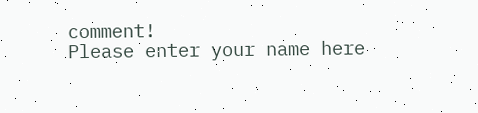comment!
Please enter your name here